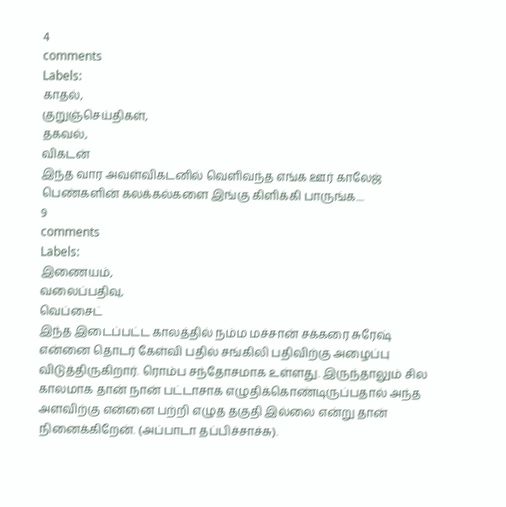4
comments
Labels:
காதல்,
குறுஞ்செய்திகள்,
தகவல்,
விகடன்
இந்த வார அவள்விகடனில் வெளிவந்த எங்க ஊர் காலேஜ் பெண்களின் கலக்கல்களை இங்கு கிளிக்கி பாருங்க....
9
comments
Labels:
இணையம்,
வலைப்பதிவு,
வெப்சைட்
இந்த இடைப்பட்ட காலத்தில் நம்ம மச்சான் சக்கரை சுரேஷ் என்னை தொடர் கேள்வி பதில் சங்கிலி பதிவிற்கு அழைப்பு விடுத்திருகிறார். ரொம்ப சந்தோசமாக உள்ளது. இருந்தாலும் சில காலமாக தான் நான் பட்டாசாக எழுதிக்கொண்டிருப்பதால் அந்த அளவிற்கு என்னை பற்றி எழுத தகுதி இல்லை என்று தான் நினைக்கிறேன். (அப்பாடா தப்பிச்சாச்சு).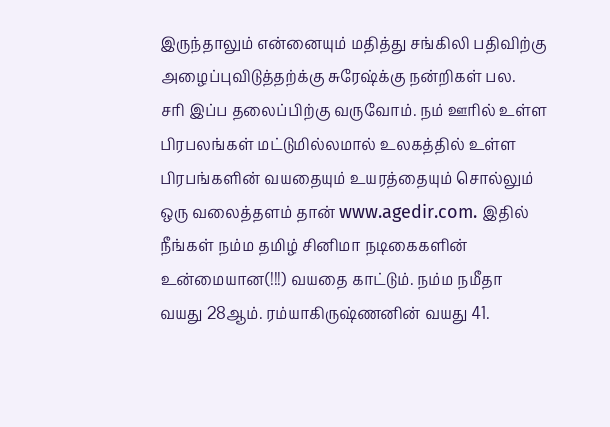இருந்தாலும் என்னையும் மதித்து சங்கிலி பதிவிற்கு அழைப்புவிடுத்தற்க்கு சுரேஷ்க்கு நன்றிகள் பல.
சரி இப்ப தலைப்பிற்கு வருவோம். நம் ஊரில் உள்ள பிரபலங்கள் மட்டுமில்லமால் உலகத்தில் உள்ள பிரபங்களின் வயதையும் உயரத்தையும் சொல்லும் ஒரு வலைத்தளம் தான் www.agedir.com. இதில் நீங்கள் நம்ம தமிழ் சினிமா நடிகைகளின் உன்மையான(!!!) வயதை காட்டும். நம்ம நமீதா வயது 28ஆம். ரம்யாகிருஷ்ணனின் வயது 41.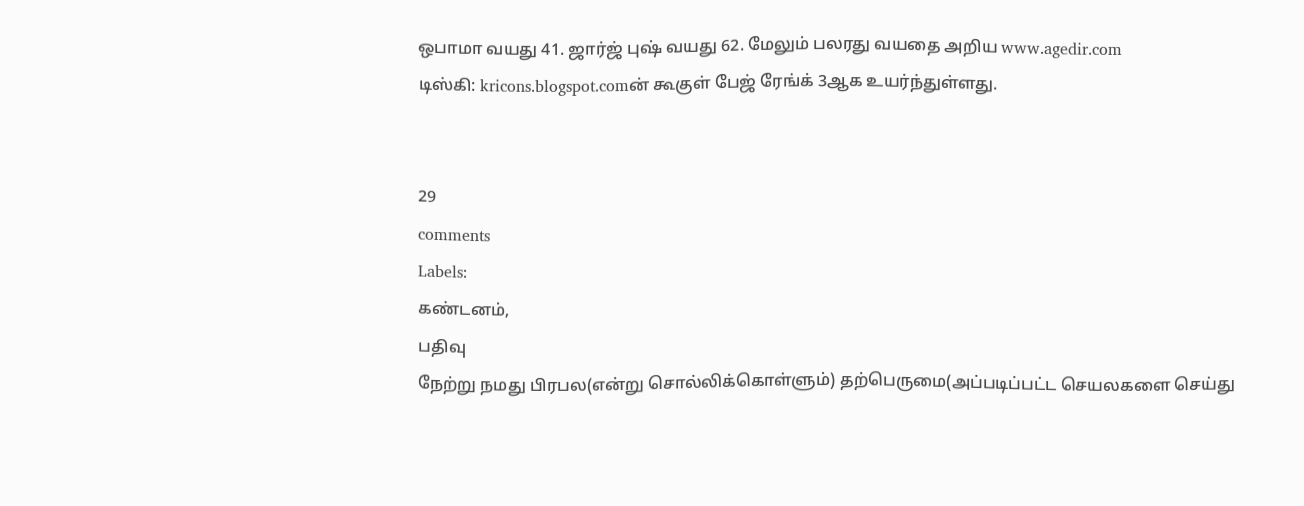ஒபாமா வயது 41. ஜார்ஜ் புஷ் வயது 62. மேலும் பலரது வயதை அறிய www.agedir.com
டிஸ்கி: kricons.blogspot.comன் கூகுள் பேஜ் ரேங்க் 3ஆக உயர்ந்துள்ளது.


29
comments
Labels:
கண்டனம்,
பதிவு
நேற்று நமது பிரபல(என்று சொல்லிக்கொள்ளும்) தற்பெருமை(அப்படிப்பட்ட செயலகளை செய்து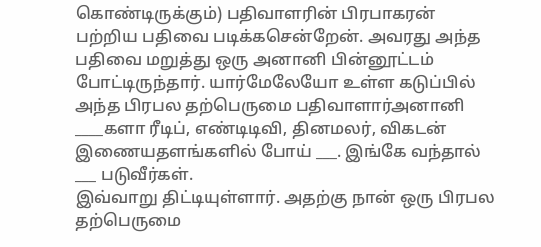கொண்டிருக்கும்) பதிவாளரின் பிரபாகரன் பற்றிய பதிவை படிக்கசென்றேன். அவரது அந்த பதிவை மறுத்து ஒரு அனானி பின்னூட்டம் போட்டிருந்தார். யார்மேலேயோ உள்ள கடுப்பில் அந்த பிரபல தற்பெருமை பதிவாளார்அனானி ____களா ரீடிப், எண்டிடிவி, தினமலர், விகடன் இணையதளங்களில் போய் ___. இங்கே வந்தால் ___ படுவீர்கள்.
இவ்வாறு திட்டியுள்ளார். அதற்கு நான் ஒரு பிரபல தற்பெருமை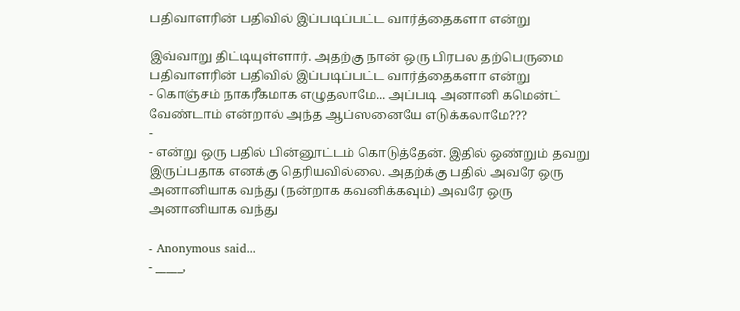பதிவாளரின் பதிவில் இப்படிப்பட்ட வார்த்தைகளா என்று

இவ்வாறு திட்டியுள்ளார். அதற்கு நான் ஒரு பிரபல தற்பெருமை பதிவாளரின் பதிவில் இப்படிப்பட்ட வார்த்தைகளா என்று
- கொஞ்சம் நாகரீகமாக எழுதலாமே... அப்படி அனானி கமென்ட் வேண்டாம் என்றால் அந்த ஆப்ஸனையே எடுக்கலாமே???
-
- என்று ஒரு பதில் பின்னூட்டம் கொடுத்தேன். இதில் ஒண்றும் தவறு இருப்பதாக எனக்கு தெரியவில்லை. அதற்க்கு பதில் அவரே ஒரு அனானியாக வந்து (நன்றாக கவனிக்கவும்) அவரே ஒரு அனானியாக வந்து

- Anonymous said...
- _____,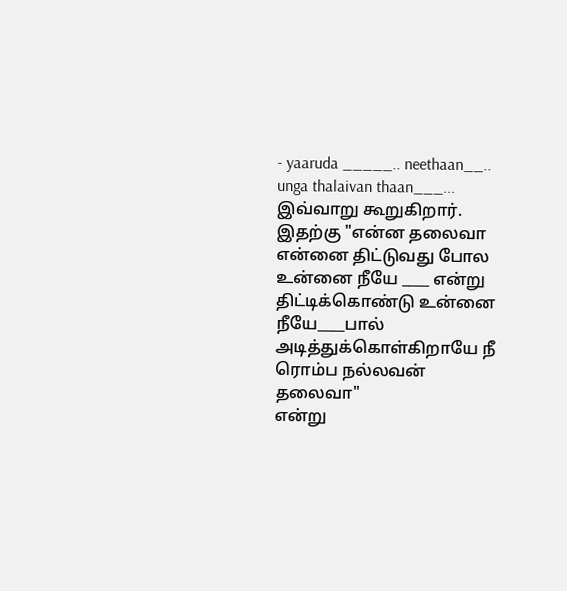- yaaruda _____.. neethaan__.. unga thalaivan thaan___...
இவ்வாறு கூறுகிறார்.
இதற்கு "என்ன தலைவா என்னை திட்டுவது போல உன்னை நீயே ____ என்று திட்டிக்கொண்டு உன்னை நீயே____பால் அடித்துக்கொள்கிறாயே நீ ரொம்ப நல்லவன் தலைவா"
என்று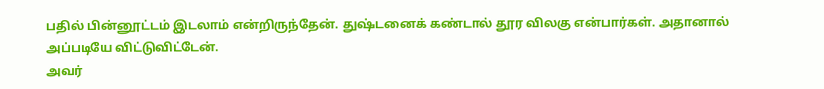பதில் பின்னூட்டம் இடலாம் என்றிருந்தேன். துஷ்டனைக் கண்டால் தூர விலகு என்பார்கள். அதானால் அப்படியே விட்டுவிட்டேன்.
அவர்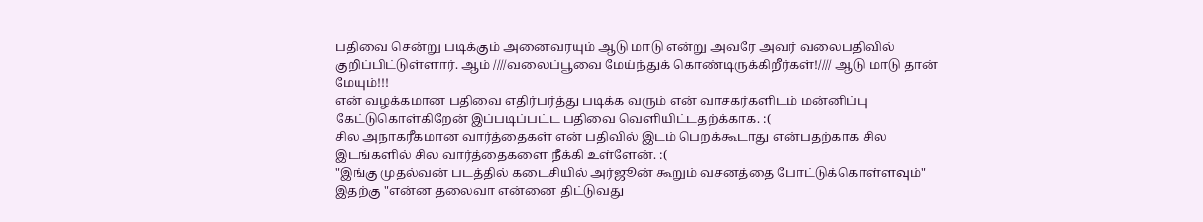பதிவை சென்று படிக்கும் அனைவரயும் ஆடு மாடு என்று அவரே அவர் வலைபதிவில் குறிப்பிட்டுள்ளார். ஆம் ////வலைப்பூவை மேய்ந்துக் கொண்டிருக்கிறீர்கள்!//// ஆடு மாடு தான் மேயும்!!!
என் வழக்கமான பதிவை எதிர்பர்த்து படிக்க வரும் என் வாசகர்களிடம் மன்னிப்பு கேட்டுகொள்கிறேன் இப்படிப்பட்ட பதிவை வெளியிட்டதற்க்காக. :(
சில அநாகரீகமான வார்த்தைகள் என் பதிவில் இடம் பெறக்கூடாது என்பதற்காக சில இடங்களில் சில வார்த்தைகளை நீக்கி உள்ளேன். :(
"இங்கு முதல்வன் படத்தில் கடைசியில் அர்ஜூன் கூறும் வசனத்தை போட்டுக்கொள்ளவும்"
இதற்கு "என்ன தலைவா என்னை திட்டுவது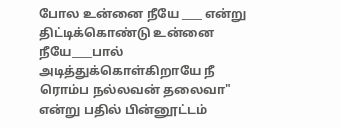போல உன்னை நீயே ____ என்று திட்டிக்கொண்டு உன்னை நீயே____பால் அடித்துக்கொள்கிறாயே நீ ரொம்ப நல்லவன் தலைவா"
என்று பதில் பின்னூட்டம்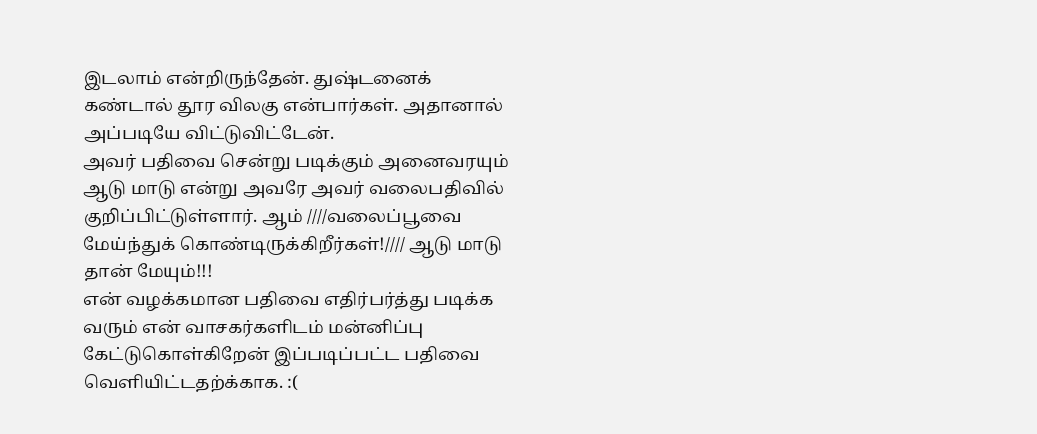இடலாம் என்றிருந்தேன். துஷ்டனைக் கண்டால் தூர விலகு என்பார்கள். அதானால் அப்படியே விட்டுவிட்டேன்.
அவர் பதிவை சென்று படிக்கும் அனைவரயும் ஆடு மாடு என்று அவரே அவர் வலைபதிவில் குறிப்பிட்டுள்ளார். ஆம் ////வலைப்பூவை மேய்ந்துக் கொண்டிருக்கிறீர்கள்!//// ஆடு மாடு தான் மேயும்!!!
என் வழக்கமான பதிவை எதிர்பர்த்து படிக்க வரும் என் வாசகர்களிடம் மன்னிப்பு கேட்டுகொள்கிறேன் இப்படிப்பட்ட பதிவை வெளியிட்டதற்க்காக. :(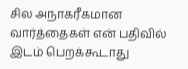சில அநாகரீகமான வார்த்தைகள் என் பதிவில் இடம் பெறக்கூடாது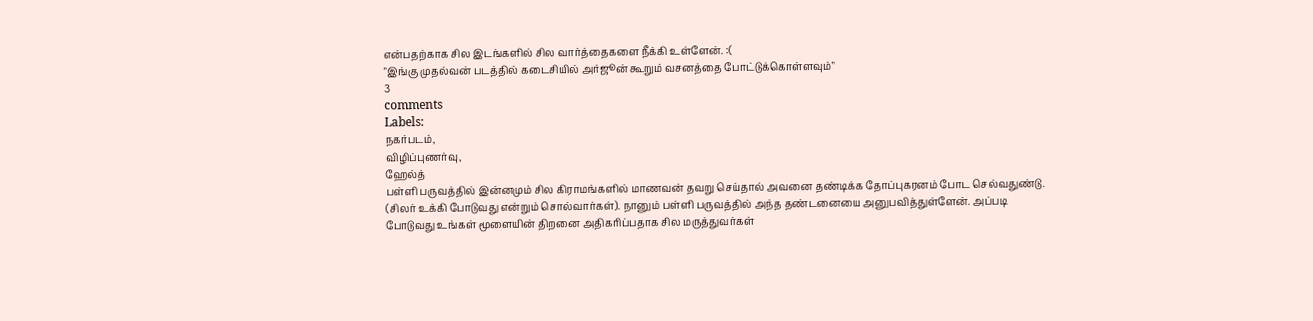என்பதற்காக சில இடங்களில் சில வார்த்தைகளை நீக்கி உள்ளேன். :(
"இங்கு முதல்வன் படத்தில் கடைசியில் அர்ஜூன் கூறும் வசனத்தை போட்டுக்கொள்ளவும்"
3
comments
Labels:
நகர்படம்,
விழிப்புணர்வு,
ஹேல்த்
பள்ளி பருவத்தில் இன்னமும் சில கிராமங்களில் மாணவன் தவறு செய்தால் அவனை தண்டிக்க தோப்புகரனம் போட செல்வதுண்டு. (சிலர் உக்கி போடுவது என்றும் சொல்வார்கள்). நானும் பள்ளி பருவத்தில் அந்த தண்டனையை அனுபவித்துள்ளேன். அப்படி போடுவது உங்கள் மூளையின் திறனை அதிகரிப்பதாக சில மருத்துவர்கள்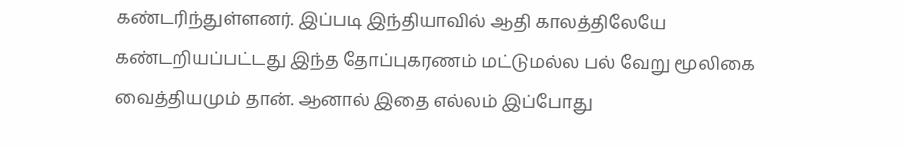கண்டரிந்துள்ளனர். இப்படி இந்தியாவில் ஆதி காலத்திலேயே கண்டறியப்பட்டது இந்த தோப்புகரணம் மட்டுமல்ல பல் வேறு மூலிகை வைத்தியமும் தான். ஆனால் இதை எல்லம் இப்போது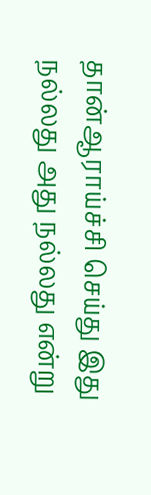தான்ஆராய்ச்சி செய்து இது நல்லது அது நல்லது என்று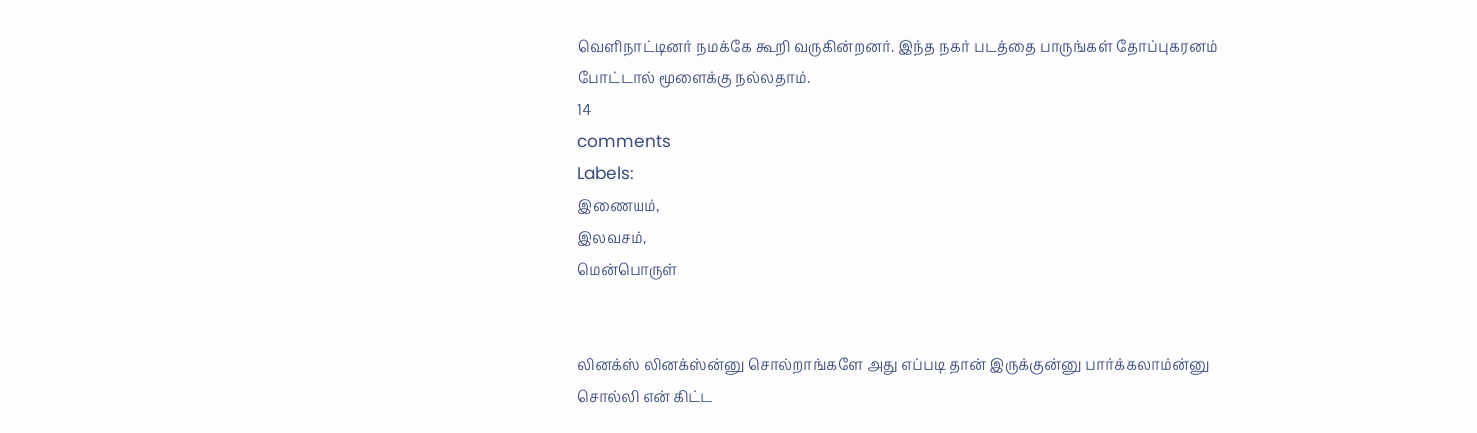வெளிநாட்டினர் நமக்கே கூறி வருகின்றனர். இந்த நகர் படத்தை பாருங்கள் தோப்புகரனம் போட்டால் மூளைக்கு நல்லதாம்.
14
comments
Labels:
இணையம்,
இலவசம்,
மென்பொருள்


லினக்ஸ் லினக்ஸ்ன்னு சொல்றாங்களே அது எப்படி தான் இருக்குன்னு பார்க்கலாம்ன்னு சொல்லி என் கிட்ட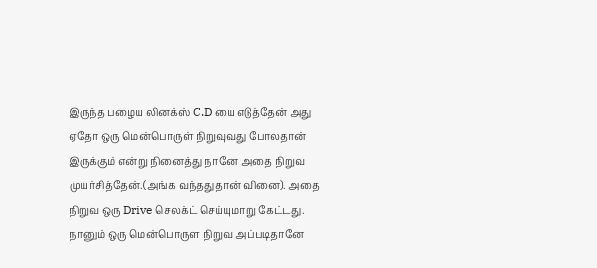இருந்த பழைய லினக்ஸ் C.D யை எடுத்தேன் அது ஏதோ ஒரு மென்பொருள் நிறுவுவது போலதான் இருக்கும் என்று நினைத்து நானே அதை நிறுவ முயர்சித்தேன்.(அங்க வந்ததுதான் வினை). அதை நிறுவ ஒரு Drive செலக்ட் செய்யுமாறு கேட்டது. நானும் ஒரு மென்பொருள நிறுவ அப்படிதானே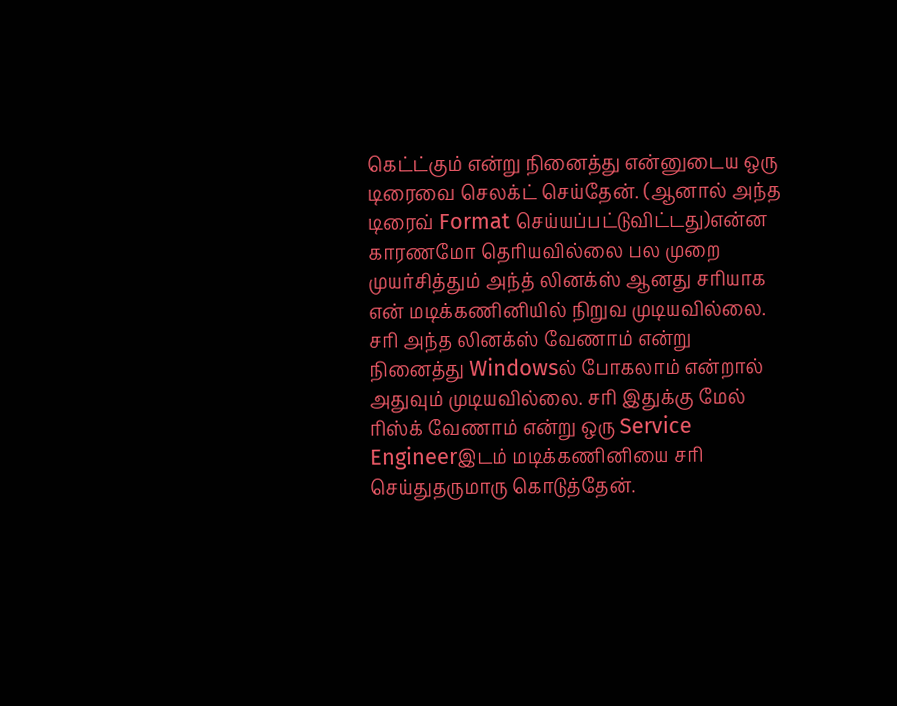கெட்ட்கும் என்று நினைத்து என்னுடைய ஒரு டிரைவை செலக்ட் செய்தேன். (ஆனால் அந்த டிரைவ் Format செய்யப்பட்டுவிட்டது)என்ன காரணமோ தெரியவில்லை பல முறை முயர்சித்தும் அந்த் லினக்ஸ் ஆனது சரியாக என் மடிக்கணினியில் நிறுவ முடியவில்லை. சரி அந்த லினக்ஸ் வேணாம் என்று நினைத்து Windowsல் போகலாம் என்றால் அதுவும் முடியவில்லை. சரி இதுக்கு மேல் ரிஸ்க் வேணாம் என்று ஒரு Service Engineerஇடம் மடிக்கணினியை சரி செய்துதருமாரு கொடுத்தேன்.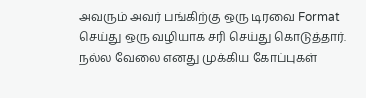அவரும் அவர் பங்கிற்கு ஒரு டிரவை Format செய்து ஒரு வழியாக சரி செய்து கொடுத்தார். நல்ல வேலை எனது முக்கிய கோப்புகள்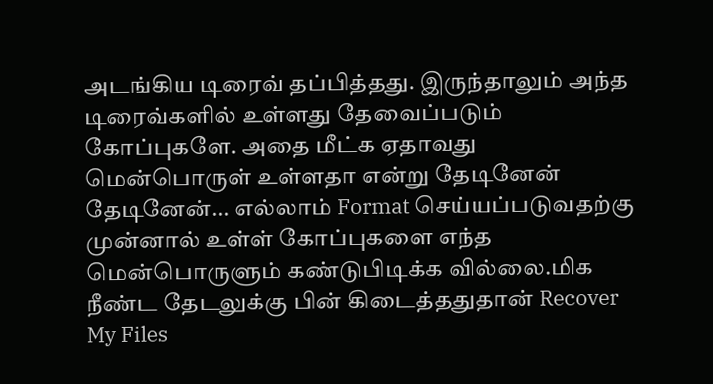அடங்கிய டிரைவ் தப்பித்தது. இருந்தாலும் அந்த டிரைவ்களில் உள்ளது தேவைப்படும் கோப்புகளே. அதை மீட்க ஏதாவது மென்பொருள் உள்ளதா என்று தேடினேன் தேடினேன்... எல்லாம் Format செய்யப்படுவதற்கு முன்னால் உள்ள் கோப்புகளை எந்த மென்பொருளும் கண்டுபிடிக்க வில்லை.மிக நீண்ட தேடலுக்கு பின் கிடைத்ததுதான் Recover My Files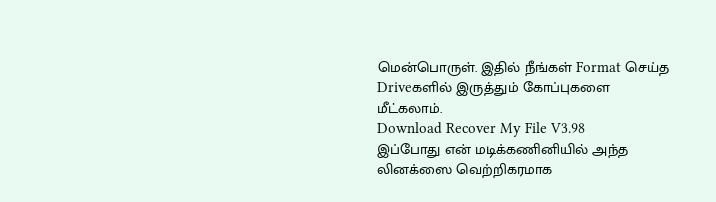மென்பொருள். இதில் நீங்கள் Format செய்த Driveகளில் இருத்தும் கோப்புகளை மீட்கலாம்.
Download Recover My File V3.98
இப்போது என் மடிக்கணினியில் அந்த லினக்ஸை வெற்றிகரமாக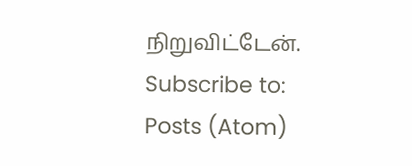நிறுவிட்டேன்.
Subscribe to:
Posts (Atom)